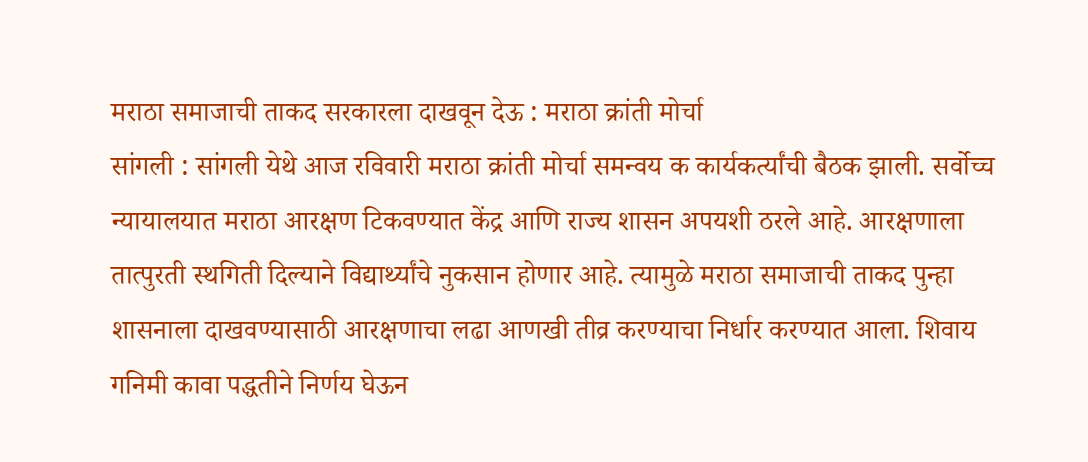मराठा समाजाची ताकद सरकारला दाखवून देऊ : मराठा क्रांती मोर्चा
सांगली : सांगली येथे आज रविवारी मराठा क्रांती मोर्चा समन्वय क कार्यकर्त्यांची बैठक झाली. सर्वोच्च न्यायालयात मराठा आरक्षण टिकवण्यात केंद्र आणि राज्य शासन अपयशी ठरले आहे. आरक्षणाला तात्पुरती स्थगिती दिल्याने विद्यार्थ्यांचे नुकसान होणार आहे. त्यामुळे मराठा समाजाची ताकद पुन्हा शासनाला दाखवण्यासाठी आरक्षणाचा लढा आणखी तीव्र करण्याचा निर्धार करण्यात आला. शिवाय गनिमी कावा पद्धतीने निर्णय घेऊन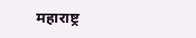महाराष्ट्र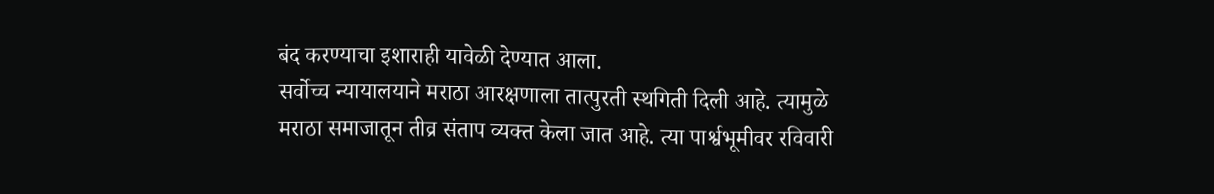बंद करण्याचा इशाराही यावेळी देण्यात आला.
सर्वोच्च न्यायालयाने मराठा आरक्षणाला तात्पुरती स्थगिती दिली आहे. त्यामुळे मराठा समाजातून तीव्र संताप व्यक्त केला जात आहे. त्या पार्श्वभूमीवर रविवारी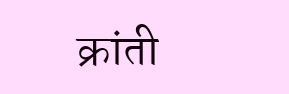क्रांती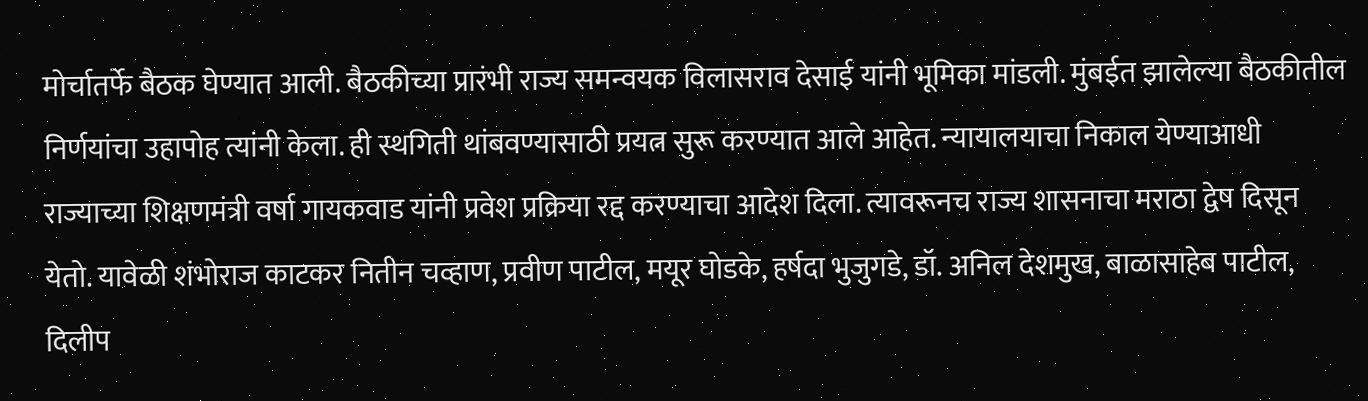मोर्चातर्फे बैठक घेण्यात आली. बैठकीच्या प्रारंभी राज्य समन्वयक विलासराव देसाई यांनी भूमिका मांडली. मुंबईत झालेल्या बैठकीतील निर्णयांचा उहापोह त्यांनी केला. ही स्थगिती थांबवण्यासाठी प्रयत्न सुरू करण्यात आले आहेत. न्यायालयाचा निकाल येण्याआधी राज्याच्या शिक्षणमंत्री वर्षा गायकवाड यांनी प्रवेश प्रक्रिया रद्द करण्याचा आदेश दिला. त्यावरूनच राज्य शासनाचा मराठा द्वेष दिसून येतो. यावेळी शंभोराज काटकर नितीन चव्हाण, प्रवीण पाटील, मयूर घोडके, हर्षदा भुजुगडे, डॉ. अनिल देशमुख, बाळासाहेब पाटील, दिलीप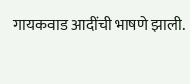गायकवाड आदींची भाषणे झाली.